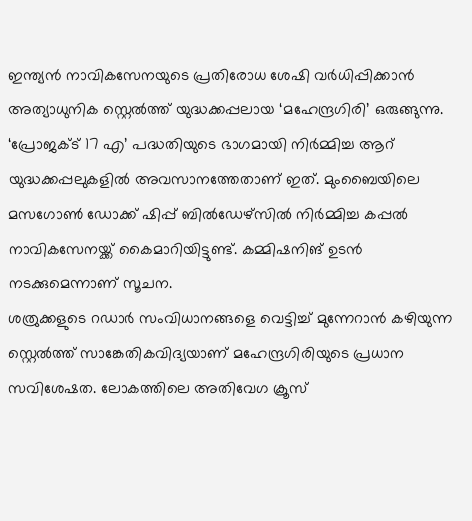ഇന്ത്യൻ നാവികസേനയുടെ പ്രതിരോധ ശേഷി വർധിപ്പിക്കാൻ അത്യാധുനിക സ്റ്റെൽത്ത് യുദ്ധക്കപ്പലായ ‘മഹേന്ദ്രഗിരി’ ഒരുങ്ങുന്നു. ‘പ്രോജക്ട് 17 എ’ പദ്ധതിയുടെ ഭാഗമായി നിർമ്മിച്ച ആറ് യുദ്ധക്കപ്പലുകളിൽ അവസാനത്തേതാണ് ഇത്. മുംബൈയിലെ മസഗോൺ ഡോക്ക് ഷിപ്പ് ബിൽഡേഴ്സിൽ നിർമ്മിച്ച കപ്പൽ നാവികസേനയ്ക്ക് കൈമാറിയിട്ടുണ്ട്. കമ്മിഷനിങ് ഉടൻ നടക്കുമെന്നാണ് സൂചന.
ശത്രുക്കളുടെ റഡാർ സംവിധാനങ്ങളെ വെട്ടിച്ച് മുന്നേറാൻ കഴിയുന്ന സ്റ്റെൽത്ത് സാങ്കേതികവിദ്യയാണ് മഹേന്ദ്രഗിരിയുടെ പ്രധാന സവിശേഷത. ലോകത്തിലെ അതിവേഗ ക്രൂസ്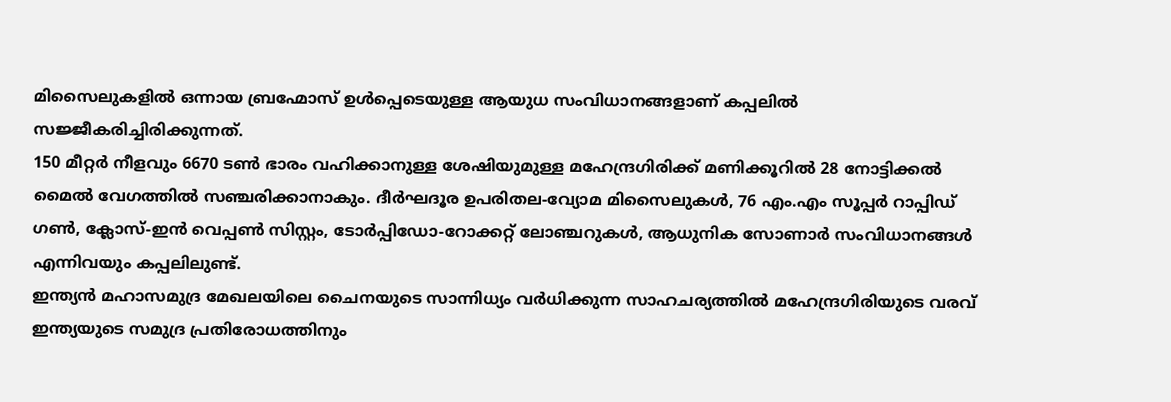മിസൈലുകളിൽ ഒന്നായ ബ്രഹ്മോസ് ഉൾപ്പെടെയുള്ള ആയുധ സംവിധാനങ്ങളാണ് കപ്പലിൽ സജ്ജീകരിച്ചിരിക്കുന്നത്.
150 മീറ്റർ നീളവും 6670 ടൺ ഭാരം വഹിക്കാനുള്ള ശേഷിയുമുള്ള മഹേന്ദ്രഗിരിക്ക് മണിക്കൂറിൽ 28 നോട്ടിക്കൽ മൈൽ വേഗത്തിൽ സഞ്ചരിക്കാനാകും. ദീർഘദൂര ഉപരിതല-വ്യോമ മിസൈലുകൾ, 76 എം.എം സൂപ്പർ റാപ്പിഡ് ഗൺ, ക്ലോസ്-ഇൻ വെപ്പൺ സിസ്റ്റം, ടോർപ്പിഡോ-റോക്കറ്റ് ലോഞ്ചറുകൾ, ആധുനിക സോണാർ സംവിധാനങ്ങൾ എന്നിവയും കപ്പലിലുണ്ട്.
ഇന്ത്യൻ മഹാസമുദ്ര മേഖലയിലെ ചൈനയുടെ സാന്നിധ്യം വർധിക്കുന്ന സാഹചര്യത്തിൽ മഹേന്ദ്രഗിരിയുടെ വരവ് ഇന്ത്യയുടെ സമുദ്ര പ്രതിരോധത്തിനും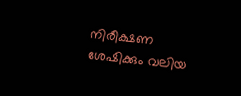നിരീക്ഷണ ശേഷിക്കും വലിയ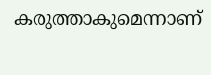കരുത്താകുമെന്നാണ്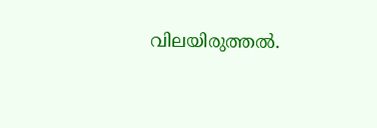വിലയിരുത്തൽ.